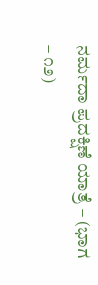ನರ್ಮದಾ ಪ್ರದಕ್ಷಿಣೆ ಯಾತ್ರೆ – (ಭಾಗ – ೧೨)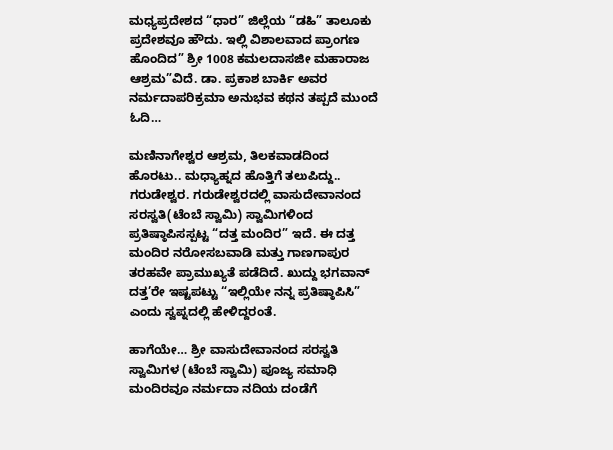ಮಧ್ಯಪ್ರದೇಶದ “ಧಾರ” ಜಿಲ್ಲೆಯ “ಡಹಿ” ತಾಲೂಕು ಪ್ರದೇಶವೂ ಹೌದು. ಇಲ್ಲಿ ವಿಶಾಲವಾದ ಪ್ರಾಂಗಣ ಹೊಂದಿದ” ಶ್ರೀ 1008 ಕಮಲದಾಸಜೀ ಮಹಾರಾಜ ಆಶ್ರಮ”ವಿದೆ‌. ಡಾ. ಪ್ರಕಾಶ ಬಾರ್ಕಿ ಅವರ ನರ್ಮದಾಪರಿಕ್ರಮಾ ಅನುಭವ ಕಥನ ತಪ್ಪದೆ ಮುಂದೆ ಓದಿ…

ಮಣಿನಾಗೇಶ್ವರ ಆಶ್ರಮ, ತಿಲಕವಾಡದಿಂದ ಹೊರಟು.. ಮಧ್ಯಾಹ್ನದ ಹೊತ್ತಿಗೆ ತಲುಪಿದ್ದು.. ಗರುಡೇಶ್ವರ. ಗರುಡೇಶ್ವರದಲ್ಲಿ ವಾಸುದೇವಾನಂದ ಸರಸ್ವತಿ(ಟೆಂಬೆ ಸ್ವಾಮಿ) ಸ್ವಾಮಿಗಳಿಂದ ಪ್ರತಿಷ್ಠಾಪಿಸಸ್ಪಟ್ಟ “ದತ್ತ ಮಂದಿರ” ಇದೆ. ಈ ದತ್ತ ಮಂದಿರ ನರೋಸಬವಾಡಿ ಮತ್ತು ಗಾಣಗಾಪುರ ತರಹವೇ ಪ್ರಾಮುಖ್ಯತೆ ಪಡೆದಿದೆ. ಖುದ್ದು ಭಗವಾನ್ ದತ್ತ’ರೇ ಇಷ್ಟಪಟ್ಟು “ಇಲ್ಲಿಯೇ ನನ್ನ ಪ್ರತಿಷ್ಠಾಪಿಸಿ” ಎಂದು ಸ್ವಪ್ನದಲ್ಲಿ ಹೇಳಿದ್ದರಂತೆ.

ಹಾಗೆಯೇ… ಶ್ರೀ ವಾಸುದೇವಾನಂದ ಸರಸ್ವತಿ ಸ್ವಾಮಿಗಳ (ಟೆಂಬೆ ಸ್ವಾಮಿ) ಪೂಜ್ಯ ಸಮಾಧಿ ಮಂದಿರವೂ ನರ್ಮದಾ ನದಿಯ ದಂಡೆಗೆ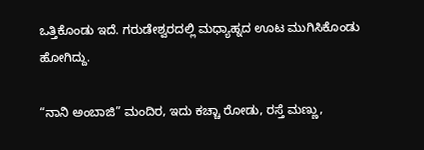ಒತ್ತಿಕೊಂಡು ಇದೆ. ಗರುಡೇಶ್ವರದಲ್ಲಿ ಮಧ್ಯಾಹ್ನದ ಊಟ ಮುಗಿಸಿಕೊಂಡು ಹೋಗಿದ್ದು.

“ನಾನಿ ಅಂಬಾಜಿ” ಮಂದಿರ, ಇದು ಕಚ್ಚಾ ರೋಡು, ರಸ್ತೆ ಮಣ್ಣು,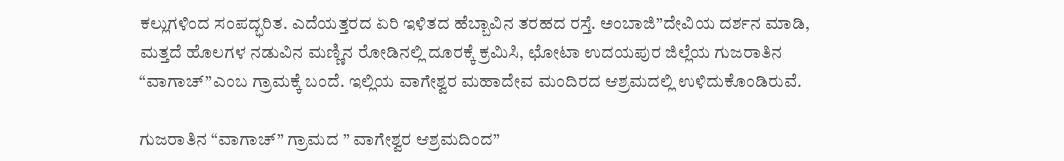ಕಲ್ಲುಗಳಿಂದ ಸಂಪದ್ಭರಿತ. ಎದೆಯತ್ತರದ ಏರಿ ಇಳಿತದ ಹೆಬ್ಬಾವಿನ ತರಹದ ರಸ್ತೆ. ಅಂಬಾಜಿ”ದೇವಿಯ ದರ್ಶನ ಮಾಡಿ, ಮತ್ತದೆ ಹೊಲಗಳ ನಡುವಿನ ಮಣ್ಣಿನ ರೋಡಿನಲ್ಲಿ ದೂರಕ್ಕೆ ಕ್ರಮಿಸಿ, ಛೋಟಾ ಉದಯಪುರ ಜಿಲ್ಲೆಯ ಗುಜರಾತಿನ “ವಾಗಾಚ್”ಎಂಬ ಗ್ರಾಮಕ್ಕೆ ಬಂದೆ. ಇಲ್ಲಿಯ ವಾಗೇಶ್ವರ ಮಹಾದೇವ ಮಂದಿರದ ಆಶ್ರಮದಲ್ಲಿ ಉಳಿದುಕೊಂಡಿರುವೆ.

ಗುಜರಾತಿನ “ವಾಗಾಚ್” ಗ್ರಾಮದ ” ವಾಗೇಶ್ವರ ಆಶ್ರಮದಿಂದ”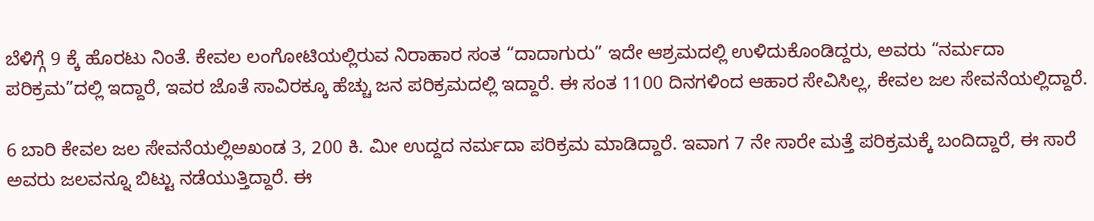ಬೆಳಿಗ್ಗೆ 9 ಕ್ಕೆ ಹೊರಟು ನಿಂತೆ. ಕೇವಲ ಲಂಗೋಟಿಯಲ್ಲಿರುವ ನಿರಾಹಾರ ಸಂತ “ದಾದಾಗುರು” ಇದೇ ಆಶ್ರಮದಲ್ಲಿ ಉಳಿದುಕೊಂಡಿದ್ದರು, ಅವರು “ನರ್ಮದಾ ಪರಿಕ್ರಮ”ದಲ್ಲಿ ಇದ್ದಾರೆ, ಇವರ ಜೊತೆ ಸಾವಿರಕ್ಕೂ ಹೆಚ್ಚು ಜನ ಪರಿಕ್ರಮದಲ್ಲಿ ಇದ್ದಾರೆ. ಈ ಸಂತ 1100 ದಿನಗಳಿಂದ ಆಹಾರ ಸೇವಿಸಿಲ್ಲ, ಕೇವಲ ಜಲ ಸೇವನೆಯಲ್ಲಿದ್ದಾರೆ.

6 ಬಾರಿ ಕೇವಲ ಜಲ ಸೇವನೆಯಲ್ಲಿಅಖಂಡ 3, 200 ಕಿ. ಮೀ ಉದ್ದದ ನರ್ಮದಾ ಪರಿಕ್ರಮ ಮಾಡಿದ್ದಾರೆ. ಇವಾಗ 7 ನೇ ಸಾರೇ ಮತ್ತೆ ಪರಿಕ್ರಮಕ್ಕೆ ಬಂದಿದ್ದಾರೆ, ಈ ಸಾರೆ ಅವರು ಜಲವನ್ನೂ ಬಿಟ್ಟು ನಡೆಯುತ್ತಿದ್ದಾರೆ. ಈ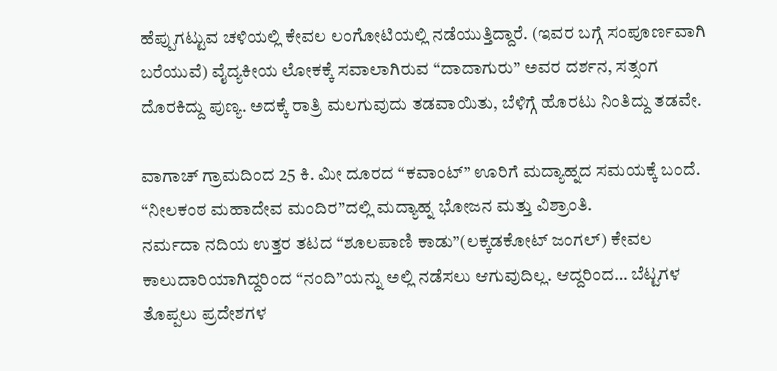ಹೆಪ್ಪುಗಟ್ಟುವ ಚಳಿಯಲ್ಲಿ ಕೇವಲ ಲಂಗೋಟಿಯಲ್ಲಿ ನಡೆಯುತ್ತಿದ್ದಾರೆ. (ಇವರ ಬಗ್ಗೆ ಸಂಪೂರ್ಣವಾಗಿ ಬರೆಯುವೆ) ವೈದ್ಯಕೀಯ ಲೋಕಕ್ಕೆ ಸವಾಲಾಗಿರುವ “ದಾದಾಗುರು” ಅವರ ದರ್ಶನ, ಸತ್ಸಂಗ ದೊರಕಿದ್ದು ಪುಣ್ಯ. ಅದಕ್ಕೆ ರಾತ್ರಿ ಮಲಗುವುದು ತಡವಾಯಿತು, ಬೆಳಿಗ್ಗೆ ಹೊರಟು ನಿಂತಿದ್ದು ತಡವೇ.

ವಾಗಾಚ್ ಗ್ರಾಮದಿಂದ 25 ಕಿ. ಮೀ ದೂರದ “ಕವಾಂಟ್” ಊರಿಗೆ ಮದ್ಯಾಹ್ನದ ಸಮಯಕ್ಕೆ ಬಂದೆ. “ನೀಲಕಂಠ ಮಹಾದೇವ ಮಂದಿರ”ದಲ್ಲಿ ಮದ್ಯಾಹ್ನ ಭೋಜನ ಮತ್ತು ವಿಶ್ರಾಂತಿ‌.
ನರ್ಮದಾ ನದಿಯ ಉತ್ತರ ತಟದ “ಶೂಲಪಾಣಿ ಕಾಡು”(ಲಕ್ಕಡಕೋಟ್ ಜಂಗಲ್) ಕೇವಲ ಕಾಲುದಾರಿಯಾಗಿದ್ದರಿಂದ “ನಂದಿ”ಯನ್ನು ಅಲ್ಲಿ ನಡೆಸಲು ಆಗುವುದಿಲ್ಲ. ಆದ್ದರಿಂದ… ಬೆಟ್ಟಗಳ ತೊಪ್ಪಲು ಪ್ರದೇಶಗಳ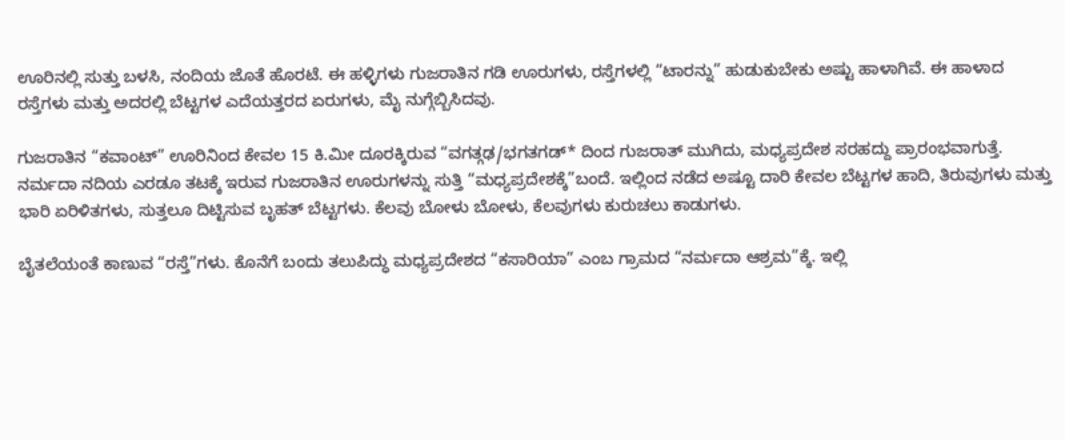ಊರಿನಲ್ಲಿ ಸುತ್ತು ಬಳಸಿ, ನಂದಿಯ ಜೊತೆ ಹೊರಟೆ. ಈ ಹಳ್ಳಿಗಳು ಗುಜರಾತಿನ ಗಡಿ ಊರುಗಳು, ರಸ್ತೆಗಳಲ್ಲಿ “ಟಾರನ್ನು” ಹುಡುಕುಬೇಕು ಅಷ್ಟು ಹಾಳಾಗಿವೆ. ಈ ಹಾಳಾದ ರಸ್ತೆಗಳು ಮತ್ತು ಅದರಲ್ಲಿ ಬೆಟ್ಟಗಳ ಎದೆಯತ್ತರದ ಏರುಗಳು, ಮೈ ನುಗ್ಗೆಬ್ಬಿಸಿದವು.

ಗುಜರಾತಿನ “ಕವಾಂಟ್” ಊರಿನಿಂದ ಕೇವಲ 15 ಕಿ.ಮೀ ದೂರಕ್ಕಿರುವ “ವಗತ್ಗಢ/ಭಗತಗಡ್* ದಿಂದ ಗುಜರಾತ್ ಮುಗಿದು, ಮಧ್ಯಪ್ರದೇಶ ಸರಹದ್ದು ಪ್ರಾರಂಭವಾಗುತ್ತೆ.
ನರ್ಮದಾ ನದಿಯ ಎರಡೂ ತಟಕ್ಕೆ ಇರುವ ಗುಜರಾತಿನ ಊರುಗಳನ್ನು ಸುತ್ತಿ “ಮಧ್ಯಪ್ರದೇಶಕ್ಕೆ”ಬಂದೆ. ಇಲ್ಲಿಂದ ನಡೆದ ಅಷ್ಟೂ ದಾರಿ ಕೇವಲ ಬೆಟ್ಟಗಳ ಹಾದಿ, ತಿರುವುಗಳು ಮತ್ತು ಭಾರಿ ಏರಿಳಿತಗಳು, ಸುತ್ತಲೂ ದಿಟ್ಟಿಸುವ ಬೃಹತ್ ಬೆಟ್ಟಗಳು. ಕೆಲವು ಬೋಳು ಬೋಳು, ಕೆಲವುಗಳು ಕುರುಚಲು ಕಾಡುಗಳು.

ಬೈತಲೆಯಂತೆ ಕಾಣುವ “ರಸ್ತೆ”ಗಳು. ಕೊನೆಗೆ ಬಂದು ತಲುಪಿದ್ಧು ಮಧ್ಯಪ್ರದೇಶದ “ಕಸಾರಿಯಾ” ಎಂಬ ಗ್ರಾಮದ “ನರ್ಮದಾ ಆಶ್ರಮ”ಕ್ಕೆ. ಇಲ್ಲಿ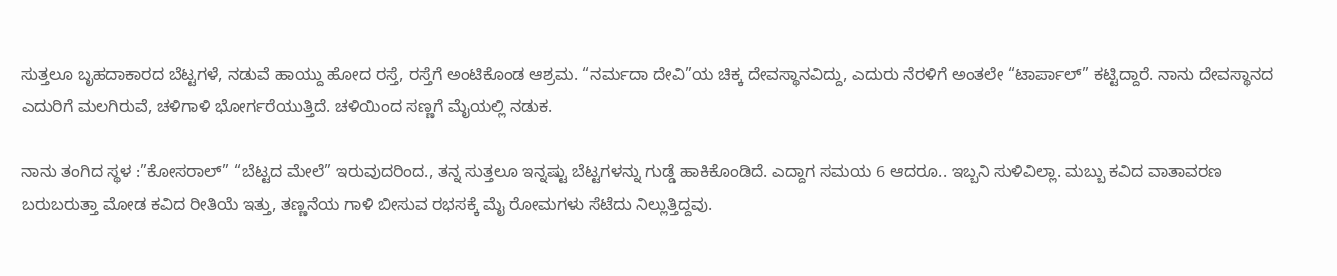ಸುತ್ತಲೂ ಬೃಹದಾಕಾರದ ಬೆಟ್ಟಗಳೆ, ನಡುವೆ ಹಾಯ್ದು ಹೋದ ರಸ್ತೆ, ರಸ್ತೆಗೆ ಅಂಟಿಕೊಂಡ ಆಶ್ರಮ. “ನರ್ಮದಾ ದೇವಿ”ಯ ಚಿಕ್ಕ ದೇವಸ್ಥಾನವಿದ್ದು, ಎದುರು ನೆರಳಿಗೆ ಅಂತಲೇ “ಟಾರ್ಪಾಲ್” ಕಟ್ಟಿದ್ದಾರೆ. ನಾನು ದೇವಸ್ಥಾನದ ಎದುರಿಗೆ ಮಲಗಿರುವೆ, ಚಳಿಗಾಳಿ ಭೋರ್ಗರೆಯುತ್ತಿದೆ. ಚಳಿಯಿಂದ ಸಣ್ಣಗೆ ಮೈಯಲ್ಲಿ ನಡುಕ.

ನಾನು ತಂಗಿದ ಸ್ಥಳ :”ಕೋಸರಾಲ್” “ಬೆಟ್ಟದ ಮೇಲೆ” ಇರುವುದರಿಂದ., ತನ್ನ ಸುತ್ತಲೂ ಇನ್ನಷ್ಟು ಬೆಟ್ಟಗಳನ್ನು ಗುಡ್ಡೆ ಹಾಕಿಕೊಂಡಿದೆ. ಎದ್ದಾಗ ಸಮಯ 6 ಆದರೂ.. ಇಬ್ಬನಿ ಸುಳಿವಿಲ್ಲಾ. ಮಬ್ಬು ಕವಿದ ವಾತಾವರಣ ಬರುಬರುತ್ತಾ ಮೋಡ ಕವಿದ ರೀತಿಯೆ ಇತ್ತು, ತಣ್ಣನೆಯ ಗಾಳಿ ಬೀಸುವ ರಭಸಕ್ಕೆ ಮೈ ರೋಮಗಳು ಸೆಟೆದು ನಿಲ್ಲುತ್ತಿದ್ದವು.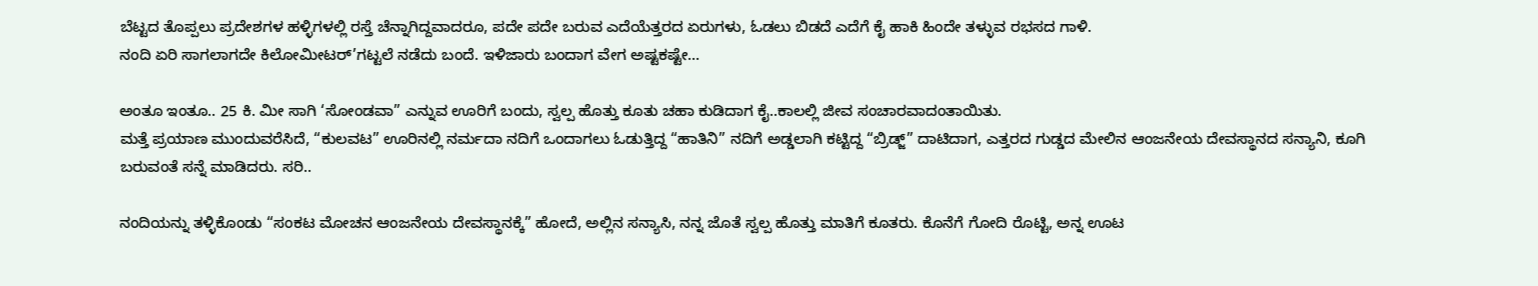ಬೆಟ್ಟದ ತೊಪ್ಪಲು ಪ್ರದೇಶಗಳ ಹಳ್ಳಿಗಳಲ್ಲಿ ರಸ್ತೆ ಚೆನ್ನಾಗಿದ್ದವಾದರೂ, ಪದೇ ಪದೇ ಬರುವ ಎದೆಯೆತ್ತರದ ಏರುಗಳು, ಓಡಲು ಬಿಡದೆ ಎದೆಗೆ ಕೈ ಹಾಕಿ ಹಿಂದೇ ತಳ್ಳುವ ರಭಸದ ಗಾಳಿ.
ನಂದಿ ಏರಿ ಸಾಗಲಾಗದೇ ಕಿಲೋಮೀಟರ್’ಗಟ್ಟಲೆ ನಡೆದು ಬಂದೆ. ಇಳಿಜಾರು ಬಂದಾಗ ವೇಗ ಅಷ್ಟಕಷ್ಟೇ…

ಅಂತೂ ಇಂತೂ.. 25 ಕಿ. ಮೀ ಸಾಗಿ ‘ಸೋಂಡವಾ” ಎನ್ನುವ ಊರಿಗೆ ಬಂದು, ಸ್ವಲ್ಪ ಹೊತ್ತು ಕೂತು ಚಹಾ ಕುಡಿದಾಗ ಕೈ..ಕಾಲಲ್ಲಿ ಜೀವ ಸಂಚಾರವಾದಂತಾಯಿತು.
ಮತ್ತೆ ಪ್ರಯಾಣ‌ ಮುಂದುವರೆಸಿದೆ, “ಕುಲವಟ” ಊರಿನಲ್ಲಿ ನರ್ಮದಾ ನದಿಗೆ ಒಂದಾಗಲು ಓಡುತ್ತಿದ್ದ “ಹಾತಿನಿ” ನದಿಗೆ ಅಡ್ಡಲಾಗಿ ಕಟ್ಟಿದ್ದ “ಬ್ರಿಡ್ಜ್” ದಾಟಿದಾಗ, ಎತ್ತರದ ಗುಡ್ಡದ ಮೇಲಿನ ಆಂಜನೇಯ ದೇವಸ್ಥಾನದ ಸನ್ಯಾನಿ, ಕೂಗಿ ಬರುವಂತೆ ಸನ್ನೆ ಮಾಡಿದರು. ಸರಿ..

ನಂದಿಯನ್ನು ತಳ್ಳಿಕೊಂಡು “ಸಂಕಟ ಮೋಚನ ಆಂಜನೇಯ ದೇವಸ್ಥಾನಕ್ಕೆ” ಹೋದೆ, ಅಲ್ಲಿನ ಸನ್ಯಾಸಿ, ನನ್ನ ಜೊತೆ ಸ್ವಲ್ಪ ಹೊತ್ತು ಮಾತಿಗೆ ಕೂತರು. ಕೊನೆಗೆ ಗೋದಿ ರೊಟ್ಟಿ, ಅನ್ನ ಊಟ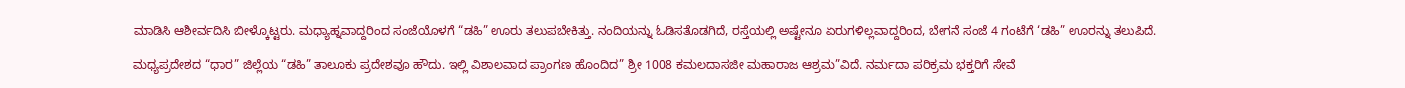ಮಾಡಿಸಿ ಆಶೀರ್ವದಿಸಿ ಬೀಳ್ಕೊಟ್ಟರು. ಮಧ್ಯಾಹ್ನವಾದ್ದರಿಂದ ಸಂಜೆಯೊಳಗೆ “ಡಹಿ” ಊರು ತಲುಪಬೇಕಿತ್ತು. ನಂದಿಯನ್ನು ಓಡಿಸತೊಡಗಿದೆ, ರಸ್ತೆಯಲ್ಲಿ ಅಷ್ಟೇನೂ ಏರುಗಳಿಲ್ಲವಾದ್ದರಿಂದ, ಬೇಗನೆ ಸಂಜೆ 4 ಗಂಟೆಗೆ ‘ಡಹಿ” ಊರನ್ನು ತಲುಪಿದೆ.

ಮಧ್ಯಪ್ರದೇಶದ “ಧಾರ” ಜಿಲ್ಲೆಯ “ಡಹಿ” ತಾಲೂಕು ಪ್ರದೇಶವೂ ಹೌದು. ಇಲ್ಲಿ ವಿಶಾಲವಾದ ಪ್ರಾಂಗಣ ಹೊಂದಿದ” ಶ್ರೀ 1008 ಕಮಲದಾಸಜೀ ಮಹಾರಾಜ ಆಶ್ರಮ”ವಿದೆ‌. ನರ್ಮದಾ ಪರಿಕ್ರಮ ಭಕ್ತರಿಗೆ ಸೇವೆ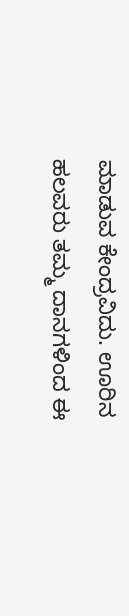ಮಾಡುವ ಕೇಂದ್ರವಿದು. ಊರಿನ ಹಲವರು ತಮ್ಮ ದಾನಗಳಿಂದ ಈ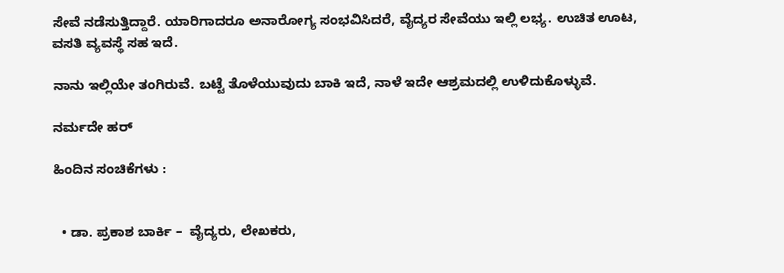ಸೇವೆ ನಡೆಸುತ್ತಿದ್ದಾರೆ. ಯಾರಿಗಾದರೂ ಅನಾರೋಗ್ಯ ಸಂಭವಿಸಿದರೆ, ವೈದ್ಯರ ಸೇವೆಯು ಇಲ್ಲಿ ಲಭ್ಯ. ಉಚಿತ ಊಟ, ವಸತಿ ವ್ಯವಸ್ಥೆ ಸಹ ಇದೆ.

ನಾನು ಇಲ್ಲಿಯೇ ತಂಗಿರುವೆ. ಬಟ್ಟೆ ತೊಳೆಯುವುದು ಬಾಕಿ ಇದೆ, ನಾಳೆ ಇದೇ ಆಶ್ರಮದಲ್ಲಿ ಉಳಿದುಕೊಳ್ಳುವೆ.

ನರ್ಮದೇ ಹರ್

ಹಿಂದಿನ ಸಂಚಿಕೆಗಳು :


  • ಡಾ. ಪ್ರಕಾಶ ಬಾರ್ಕಿ –  ವೈದ್ಯರು, ಲೇಖಕರು,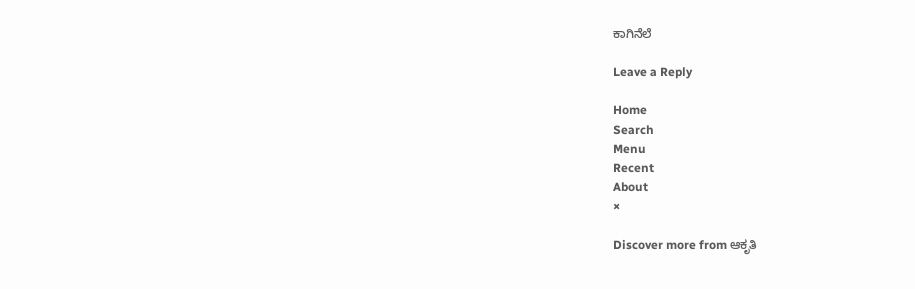ಕಾಗಿನೆಲೆ

Leave a Reply

Home
Search
Menu
Recent
About
×

Discover more from ಆಕೃತಿ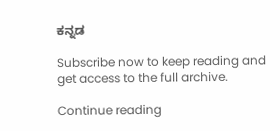ಕನ್ನಡ

Subscribe now to keep reading and get access to the full archive.

Continue reading